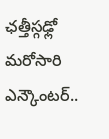ఛత్తీస్గఢ్లో మరోసారి ఎన్కౌంటర్..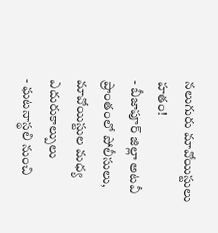నలుగురు మావోయిస్టులు హతం!
- బీజాపూర్ జిల్లా అటవీ ప్రాంతంలో పోలీసులు, మావోయిస్టుల మధ్య ఎదురుకాల్పులు
- ఘటనాస్థలి నుంచి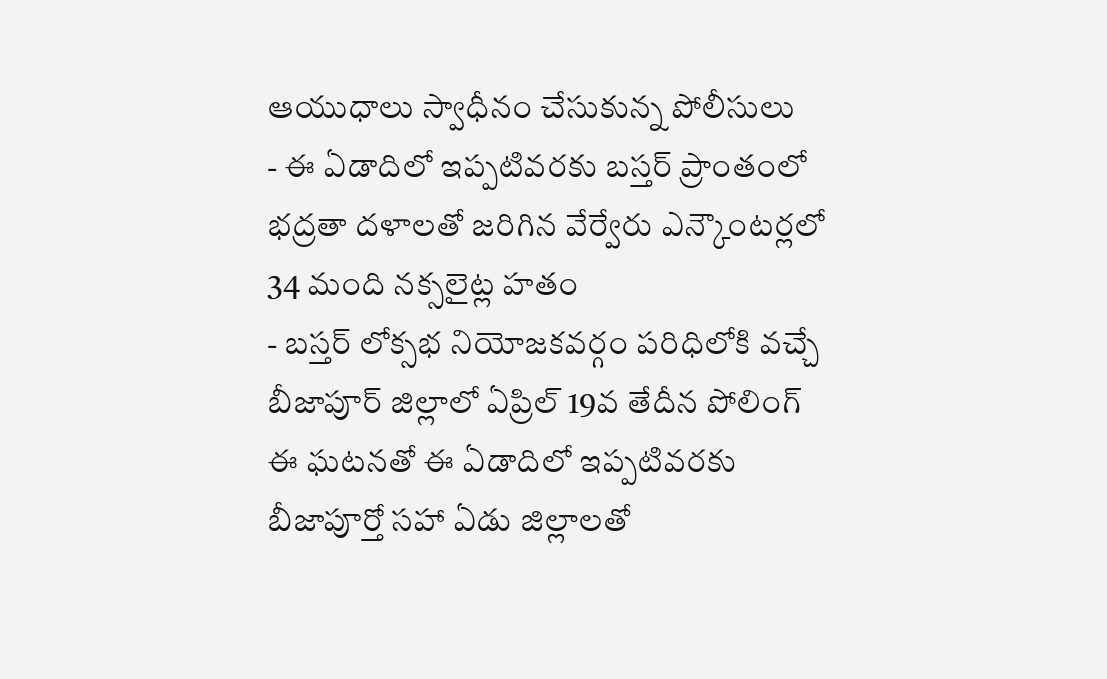ఆయుధాలు స్వాధీనం చేసుకున్న పోలీసులు
- ఈ ఏడాదిలో ఇప్పటివరకు బస్తర్ ప్రాంతంలో భద్రతా దళాలతో జరిగిన వేర్వేరు ఎన్కౌంటర్లలో 34 మంది నక్సలైట్ల హతం
- బస్తర్ లోక్సభ నియోజకవర్గం పరిధిలోకి వచ్చే బీజాపూర్ జిల్లాలో ఏప్రిల్ 19వ తేదీన పోలింగ్
ఈ ఘటనతో ఈ ఏడాదిలో ఇప్పటివరకు బీజాపూర్తో సహా ఏడు జిల్లాలతో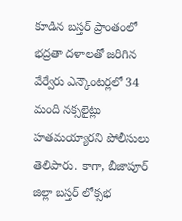కూడిన బస్తర్ ప్రాంతంలో భద్రతా దళాలతో జరిగిన వేర్వేరు ఎన్కౌంటర్లలో 34 మంది నక్సలైట్లు హతమయ్యారని పోలీసులు తెలిపారు. కాగా, బీజాపూర్ జిల్లా బస్తర్ లోక్సభ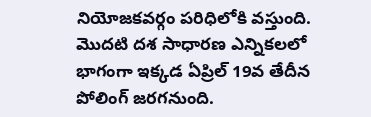నియోజకవర్గం పరిధిలోకి వస్తుంది. మొదటి దశ సాధారణ ఎన్నికలలో భాగంగా ఇక్కడ ఏప్రిల్ 19వ తేదీన పోలింగ్ జరగనుంది.